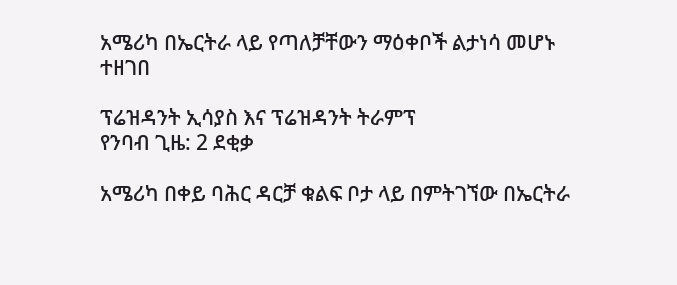አሜሪካ በኤርትራ ላይ የጣለቻቸውን ማዕቀቦች ልታነሳ መሆኑ ተዘገበ

ፕሬዝዳንት ኢሳያስ እና ፕሬዝዳንት ትራምፕ
የንባብ ጊዜ: 2 ደቂቃ

አሜሪካ በቀይ ባሕር ዳርቻ ቁልፍ ቦታ ላይ በምትገኘው በኤርትራ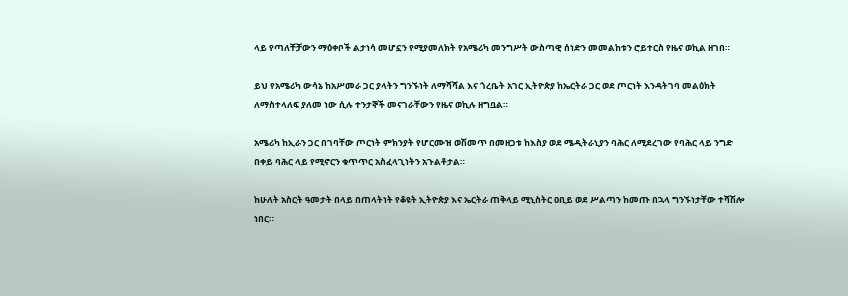ላይ የጣለቸቻውን ማዕቀቦች ልታነሳ መሆኗን የሚያመለክት የአሜሪካ መንግሥት ውስጣዊ ሰነድን መመልከቱን ሮይተርስ የዜና ወኪል ዘገበ።

ይህ የአሜሪካ ውሳኔ ከአሥመራ ጋር ያላትን ግንኙነት ለማሻሻል እና ጎረቤት አገር ኢትዮጵያ ከኤርትራ ጋር ወደ ጦርነት እንዳትገባ መልዕክት ለማስተላለፍ ያለመ ነው ሲሉ ተንታኞች መናገራቸውን የዜና ወኪሉ ዘግቧል።

አሜሪካ ከኢራን ጋር በገባቸው ጦርነት ምክንያት የሆርሙዝ ወሽመጥ በመዘጋቱ ከእስያ ወደ ሜዲትራኒያን ባሕር ለሚደረገው የባሕር ላይ ንግድ በቀይ ባሕር ላይ የሚኖርን ቁጥጥር አስፈላጊነትን አጉልቶታል።

ከሁለት አስርት ዓመታት በላይ በጠላትነት የቆዩት ኢትዮጵያ እና ኤርትራ ጠቅላይ ሚኒስትር ዐቢይ ወደ ሥልጣን ከመጡ በኋላ ግንኙነታቸው ተሻሽሎ ነበር።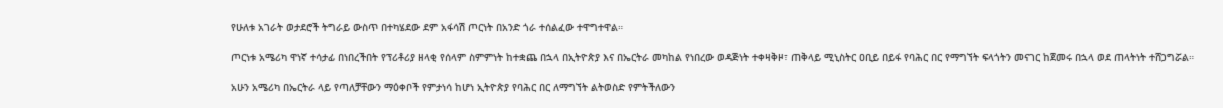የሁለቱ አገራት ወታደሮች ትግራይ ውስጥ በተካሄደው ደም አፋሳሽ ጦርነት በአንድ ጎራ ተሰልፈው ተዋግተዋል።

ጦርነቱ አሜሪካ ዋነኛ ተሳታፊ በነበረችበት የፕሪቶሪያ ዘላቂ የሰላም ስምምነት ከተቋጨ በኋላ በኢትዮጵያ እና በኤርትራ መካከል የነበረው ወዳጅነት ተቀዛቅዞ፣ ጠቅላይ ሚኒስትር ዐቢይ በይፋ የባሕር በር የማግኘት ፍላጎትን መናገር ከጀመሩ በኋላ ወደ ጠላትነት ተሸጋግሯል።

አሁን አሜሪካ በኤርትራ ላይ የጣለቻቸውን ማዕቀቦች የምታነሳ ከሆነ ኢትዮጵያ የባሕር በር ለማግኘት ልትወስድ የምትችለውን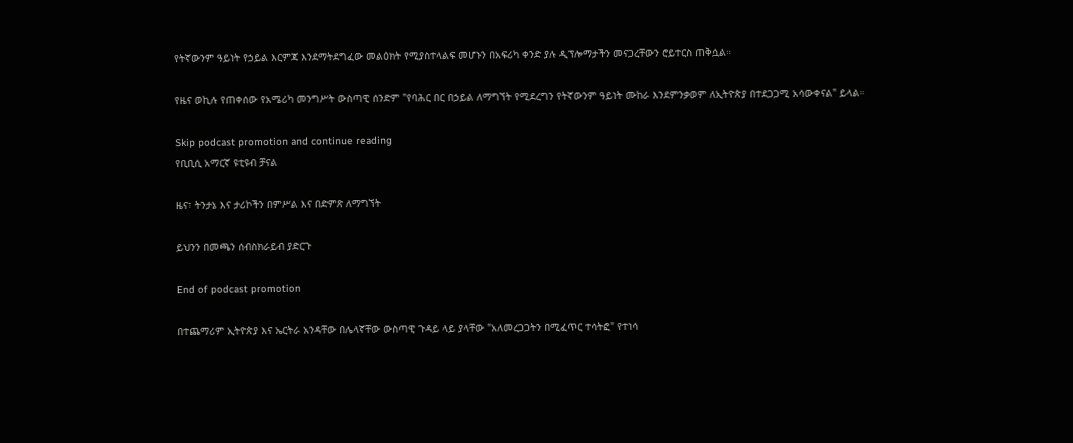የትኛውንም ዓይነት የኃይል እርምጃ እንደማትደግፈው መልዕክት የሚያስተላልፍ መሆኑን በአፍሪካ ቀንድ ያሉ ዲፕሎማታችን መናጋረቸውን ሮይተርስ ጠቅሷል።

የዜና ወኪሉ የጠቀሰው የአሜሪካ መንግሥት ውስጣዊ ሰንድም "የባሕር በር በኃይል ለማግኘት የሚደረግን የትኛውንም ዓይነት ሙከራ እንደምንቃወም ለኢትዮጵያ በተደጋጋሚ አሳውቀናል" ይላል።

Skip podcast promotion and continue reading
የቢቢሲ አማርኛ ዩቲዩብ ቻናል

ዜና፣ ትንታኔ እና ታሪኮችን በምሥል እና በድምጽ ለማግኘት

ይህንን በመጫን ሰብስክራይብ ያድርጉ

End of podcast promotion

በተጨማሪም ኢትዮጵያ እና ኤርትራ አንዳቸው በሌላኛቸው ውስጣዊ ጉዳይ ላይ ያላቸው "አለመረጋጋትን በሚፈጥር ተሳትፎ" የተነሳ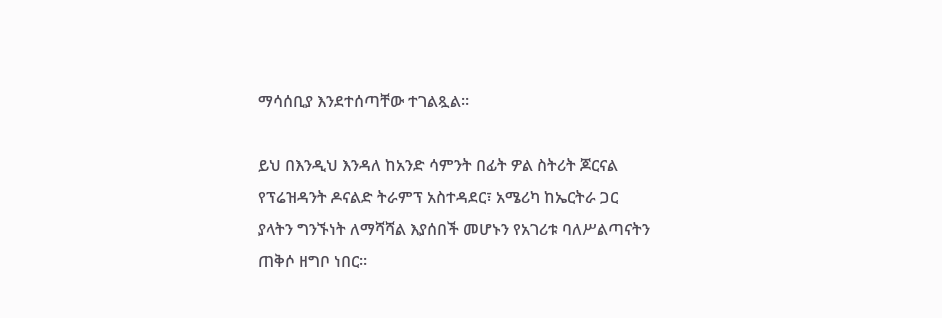ማሳሰቢያ እንደተሰጣቸው ተገልጿል።

ይህ በእንዲህ እንዳለ ከአንድ ሳምንት በፊት ዎል ስትሪት ጆርናል የፕሬዝዳንት ዶናልድ ትራምፕ አስተዳደር፣ አሜሪካ ከኤርትራ ጋር ያላትን ግንኙነት ለማሻሻል እያሰበች መሆኑን የአገሪቱ ባለሥልጣናትን ጠቅሶ ዘግቦ ነበር።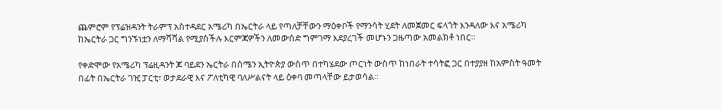ጨምሮም የፕሬዝዳንት ትራምፕ አስተዳደር አሜሪካ በኤርትራ ላይ የጣለቻቸውን ማዕቀቦች የማንሳት ሂደት ለመጀመር ፍላጎት እንዳለው እና አሜሪካ ከኤርትራ ጋር ግንኙነቷን ለማሻሻል የሚያስችሉ እርምጃዎችን ለመውሰድ ግምገማ እደያረገች መሆኑን ጋዜጣው አመልክቶ ነበር።

የቀድሞው የአሜሪካ ፕሬዚዳንት ጆ ባይደን ኤርትራ በሰሜን ኢትዮጵያ ውስጥ በተካሄደው ጦርነት ውስጥ ከነበራት ተሳትፎ ጋር በተያያዘ ከአምስት ዓመት በፊት በኤርትራ ገዢ ፓርቲ፣ ወታደራዊ እና ፖለቲካዊ ባለሥልናት ላይ ዕቀባ መጣላቸው ይታወሳል።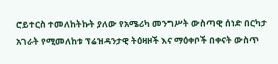ሮይተርስ ተመለከትኩት ያለው የአሜሪካ መንግሥት ውስጣዊ ሰነድ በርካታ አገራት የሚመለከቱ ፕሬዝዳንታዊ ትዕዛዞች እና ማዕቀቦች በቀናት ውስጥ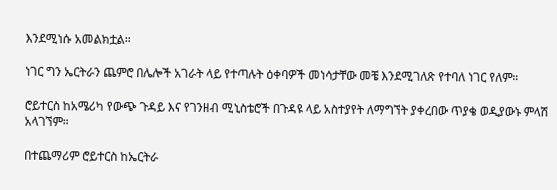እንደሚነሱ አመልክቷል።

ነገር ግን ኤርትራን ጨምሮ በሌሎች አገራት ላይ የተጣሉት ዕቀባዎች መነሳታቸው መቼ እንደሚገለጽ የተባለ ነገር የለም።

ሮይተርስ ከአሜሪካ የውጭ ጉዳይ እና የገንዘብ ሚኒስቴሮች በጉዳዩ ላይ አስተያየት ለማግኘት ያቀረበው ጥያቄ ወዲያውኑ ምላሽ አላገኘም።

በተጨማሪም ሮይተርስ ከኤርትራ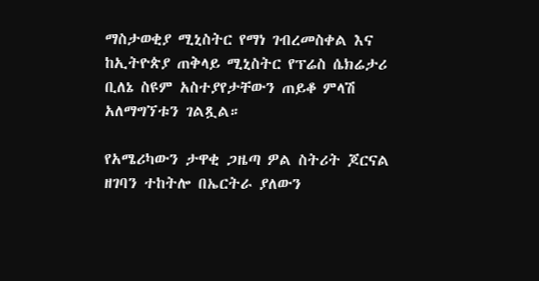ማስታወቂያ ሚኒስትር የማነ ገብረመስቀል እና ከኢትዮጵያ ጠቅላይ ሚኒስትር የፕሬስ ሴክሬታሪ ቢለኔ ስዩም አስተያየታቸውን ጠይቆ ምላሽ አለማግኘቱን ገልጿል።

የአሜሪካውን ታዋቂ ጋዜጣ ዎል ስትሪት ጆርናል ዘገባን ተከትሎ በኤርትራ ያለውን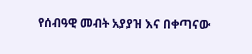የሰብዓዊ መብት አያያዝ እና በቀጣናው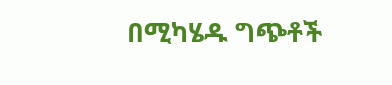በሚካሄዱ ግጭቶች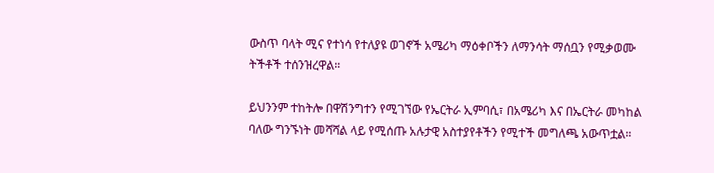ውስጥ ባላት ሚና የተነሳ የተለያዩ ወገኖች አሜሪካ ማዕቀቦችን ለማንሳት ማሰቧን የሚቃወሙ ትችቶች ተሰንዝረዋል።

ይህንንም ተከትሎ በዋሽንግተን የሚገኘው የኤርትራ ኢምባሲ፣ በአሜሪካ እና በኤርትራ መካከል ባለው ግንኙነት መሻሻል ላይ የሚሰጡ አሉታዊ አስተያየቶችን የሚተች መግለጫ አውጥቷል።